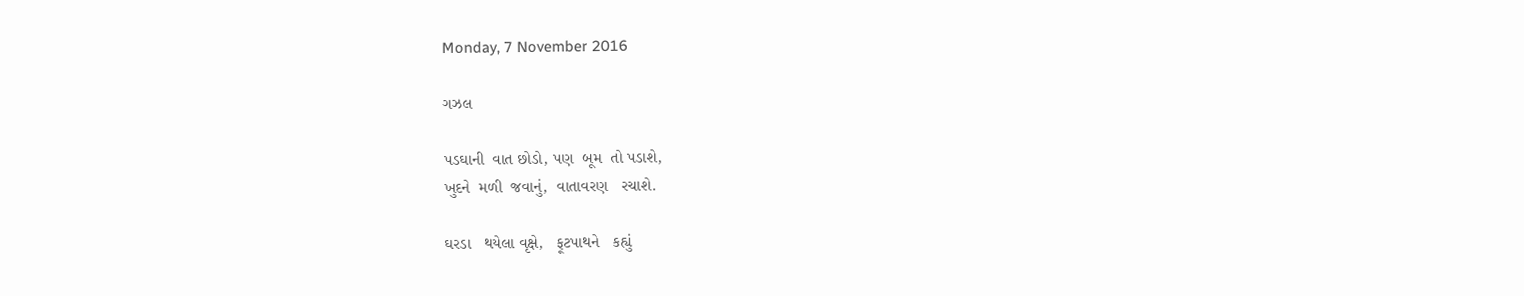Monday, 7 November 2016

ગઝલ

પડઘાની  વાત છોડો, પણ  બૂમ  તો પડાશે,
ખુદને  મળી  જવાનું,  વાતાવરણ   રચાશે.

ઘરડા   થયેલા વૃક્ષે,   ફૂટપાથને   કહ્યું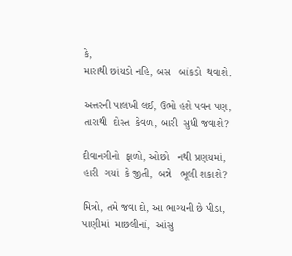કે,
મારાથી છાંયડો નહિ, બસ   બાંકડો  થવાશે.

અત્તરની પાલખી લઈ, ઉભો હશે પવન પણ,
તારાથી  દોસ્ત  કેવળ, બારી  સુધી જવાશે?

દીવાનગીનો  ફાળો, ઓછો   નથી પ્રણયમાં,
હારી  ગયાં  કે જીતી,  બન્ને   ભૂલી શકાશે?

મિત્રો, તમે જવા દો, આ ભાગ્યની છે પીડા,
પાણીમાં  માછલીનાં,  આંસુ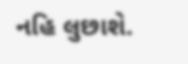નહિ લુછાશે.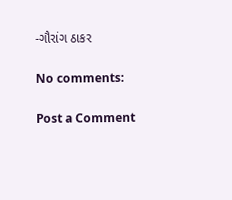-ગૌરાંગ ઠાકર

No comments:

Post a Comment